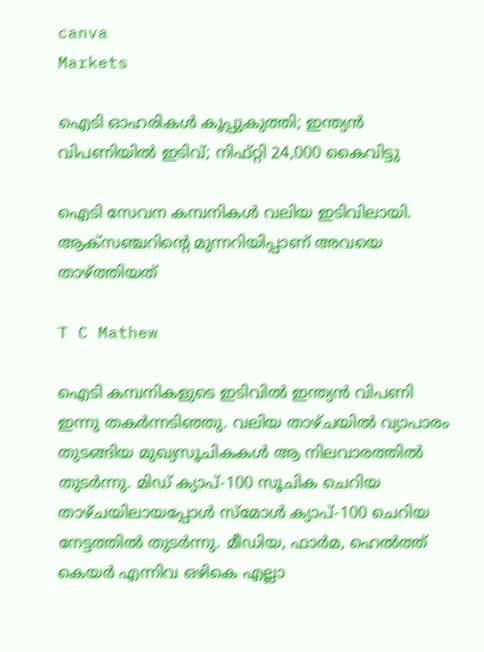canva
Markets

ഐടി ഓഹരികൾ കൂപ്പുകുത്തി; ഇന്ത്യൻ വിപണിയിൽ ഇടിവ്; നിഫ്റ്റി 24,000 കൈവിട്ടു

ഐടി സേവന കമ്പനികൾ വലിയ ഇടിവിലായി. ആക്സഞ്ചറിൻ്റെ മുന്നറിയിപ്പാണ് അവയെ താഴ്ത്തിയത്

T C Mathew

ഐടി കമ്പനികളുടെ ഇടിവിൽ ഇന്ത്യൻ വിപണി ഇന്നു തകർന്നടിഞ്ഞു. വലിയ താഴ്ചയിൽ വ്യാപാരം തുടങ്ങിയ മുഖ്യസൂചികകൾ ആ നിലവാരത്തിൽ തുടർന്നു. മിഡ് ക്യാപ്-100 സൂചിക ചെറിയ താഴ്ചയിലായപ്പോൾ സ്മോൾ ക്യാപ്-100 ചെറിയ നേട്ടത്തിൽ തുടർന്നു. മീഡിയ, ഫാർമ, ഹെൽത്ത് കെയർ എന്നിവ ഒഴികെ എല്ലാ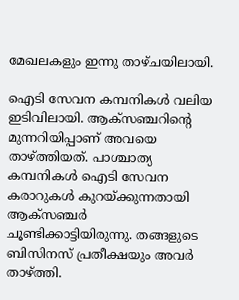മേഖലകളും ഇന്നു താഴ്ചയിലായി.

ഐടി സേവന കമ്പനികൾ വലിയ ഇടിവിലായി. ആക്സഞ്ചറിൻ്റെ മുന്നറിയിപ്പാണ് അവയെ താഴ്ത്തിയത്. പാശ്ചാത്യ കമ്പനികൾ ഐടി സേവന കരാറുകൾ കുറയ്ക്കുന്നതായി ആക്സഞ്ചർ ചൂണ്ടിക്കാട്ടിയിരുന്നു. തങ്ങളുടെ ബിസിനസ് പ്രതീക്ഷയും അവർ താഴ്‌ത്തി.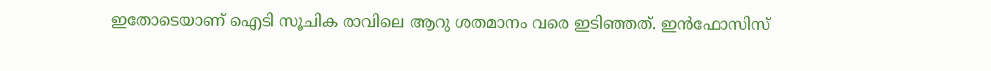ഇതോടെയാണ് ഐടി സൂചിക രാവിലെ ആറു ശതമാനം വരെ ഇടിഞ്ഞത്. ഇൻഫോസിസ്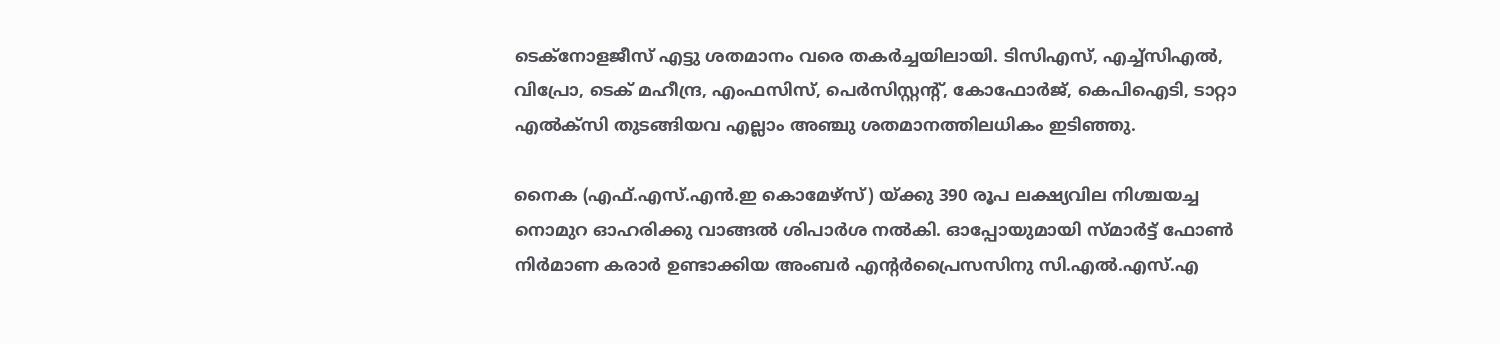ടെക്നോളജീസ് എട്ടു ശതമാനം വരെ തകർച്ചയിലായി. ടിസിഎസ്, എച്ച്സിഎൽ, വിപ്രോ, ടെക് മഹീന്ദ്ര, എംഫസിസ്, പെർസിസ്റ്റൻ്റ്, കോഫോർജ്, കെപിഐടി, ടാറ്റാ എൽക്സി തുടങ്ങിയവ എല്ലാം അഞ്ചു ശതമാനത്തിലധികം ഇടിഞ്ഞു.

നൈക (എഫ്.എസ്.എൻ.ഇ കൊമേഴ്സ്) യ്ക്കു 390 രൂപ ലക്ഷ്യവില നിശ്ചയച്ച നൊമുറ ഓഹരിക്കു വാങ്ങൽ ശിപാർശ നൽകി. ഓപ്പോയുമായി സ്മാർട്ട് ഫോൺ നിർമാണ കരാർ ഉണ്ടാക്കിയ അംബർ എൻ്റർപ്രൈസസിനു സി.എൽ.എസ്.എ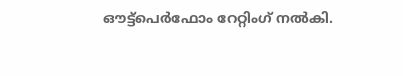ഔട്ട്പെർഫോം റേറ്റിംഗ് നൽകി.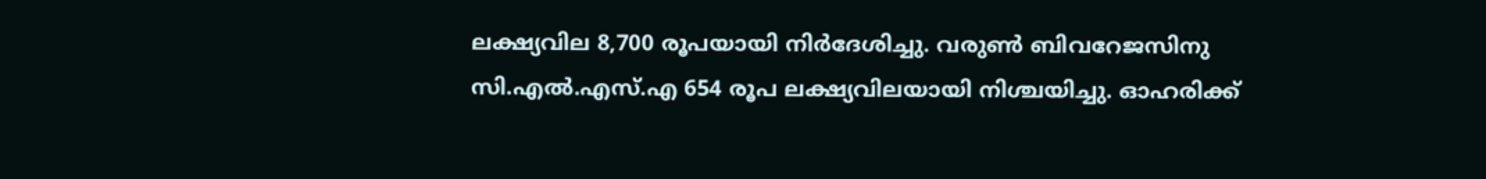ലക്ഷ്യവില 8,700 രൂപയായി നിർദേശിച്ചു. വരുൺ ബിവറേജസിനു സി.എൽ.എസ്.എ 654 രൂപ ലക്ഷ്യവിലയായി നിശ്ചയിച്ചു. ഓഹരിക്ക്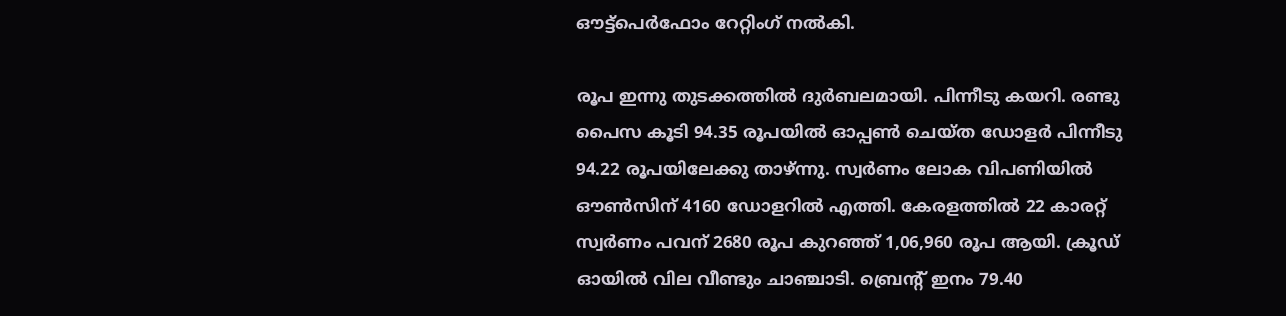ഔട്ട്പെർഫോം റേറ്റിംഗ് നൽകി.

രൂപ ഇന്നു തുടക്കത്തിൽ ദുർബലമായി. പിന്നീടു കയറി. രണ്ടു പൈസ കൂടി 94.35 രൂപയിൽ ഓപ്പൺ ചെയ്ത ഡോളർ പിന്നീടു 94.22 രൂപയിലേക്കു താഴ്ന്നു. സ്വർണം ലോക വിപണിയിൽ ഔൺസിന് 4160 ഡോളറിൽ എത്തി. കേരളത്തിൽ 22 കാരറ്റ് സ്വർണം പവന് 2680 രൂപ കുറഞ്ഞ് 1,06,960 രൂപ ആയി. ക്രൂഡ് ഓയിൽ വില വീണ്ടും ചാഞ്ചാടി. ബ്രെൻ്റ് ഇനം 79.40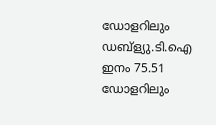ഡോളറിലും ഡബ്ള്യു.ടി.ഐ ഇനം 75.51 ഡോളറിലും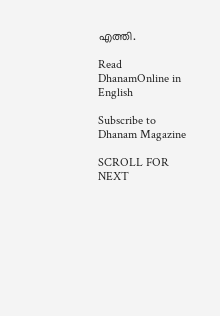എത്തി.

Read DhanamOnline in English

Subscribe to Dhanam Magazine

SCROLL FOR NEXT